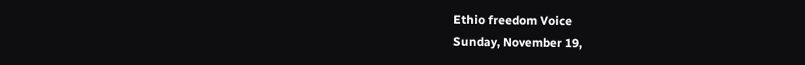Ethio freedom Voice
Sunday, November 19,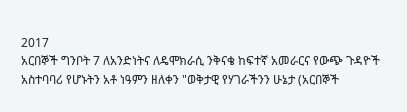2017
አርበኞች ግንቦት 7 ለአንድነትና ለዴሞክራሲ ንቅናቄ ከፍተኛ አመራርና የውጭ ጉዳዮች አስተባባሪ የሆኑትን አቶ ነዓምን ዘለቀን "ወቅታዊ የሃገራችንን ሁኔታ (አርበኞች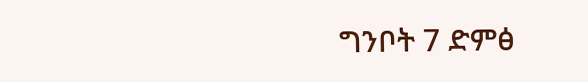ግንቦት 7 ድምፅ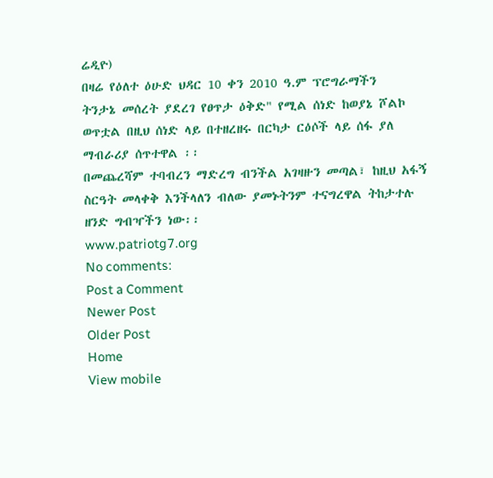ሬዲዮ)
በዛሬ የዕለተ ዕሁድ ህዳር 10 ቀን 2010 ዓ.ም ፕሮግራማችን
ትንታኔ መሰረት ያደረገ የፀጥታ ዕቅድ" የሚል ሰነድ ከወያኔ ሾልኮ ወጥቷል በዚህ ሰነድ ላይ በተዘረዘሩ በርካታ ርዕሶች ላይ ሰፋ ያለ ማብራሪያ ሰጥተዋል ፡፡
በመጨረሻም ተባብረን ማድረግ ብንችል አገዛዙን መጣል፣ ከዚህ አፋኝ ስርዓት መላቀቅ እንችላለን ብለው ያመኑትንም ተናግረዋል ትከታተሉ ዘንድ ግብዣችን ነው፡፡
www.patriotg7.org
No comments:
Post a Comment
Newer Post
Older Post
Home
View mobile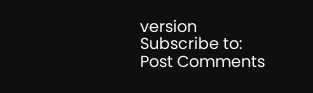version
Subscribe to:
Post Comments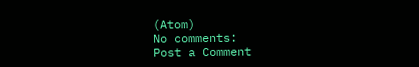(Atom)
No comments:
Post a Comment